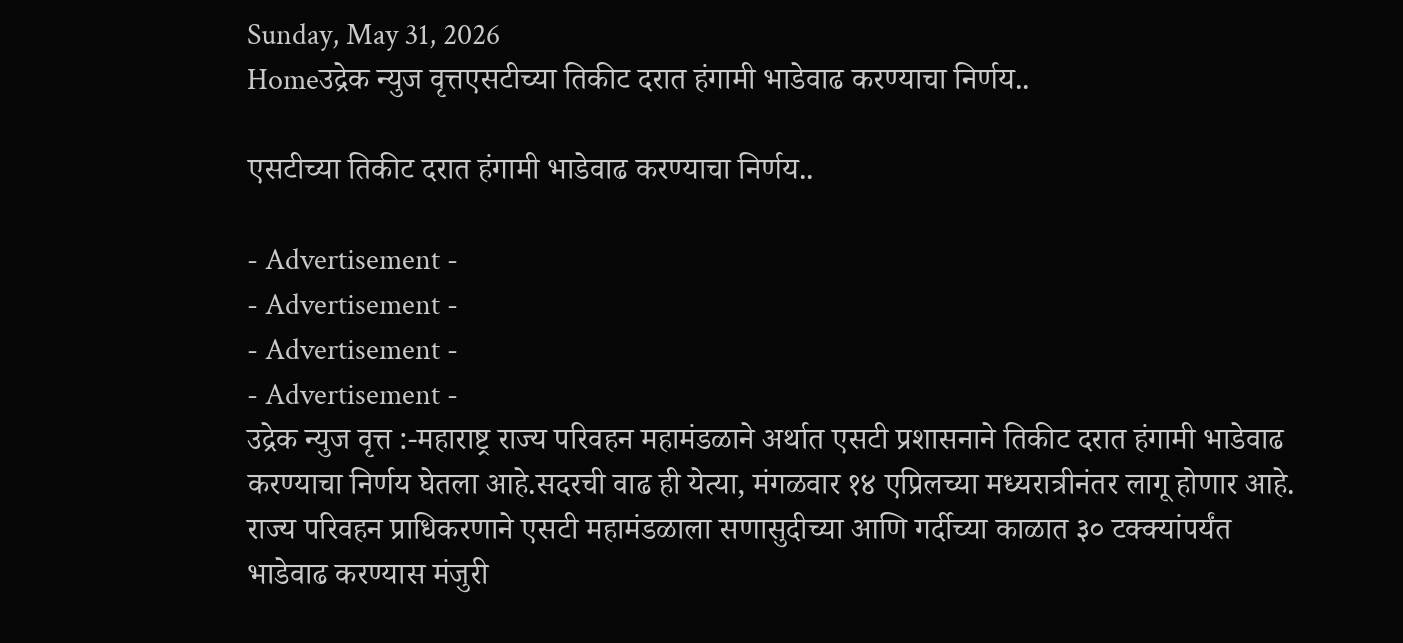Sunday, May 31, 2026
Homeउद्रेक न्युज वृत्तएसटीच्या तिकीट दरात हंगामी भाडेवाढ करण्याचा निर्णय..

एसटीच्या तिकीट दरात हंगामी भाडेवाढ करण्याचा निर्णय..

- Advertisement -
- Advertisement -
- Advertisement -
- Advertisement -
उद्रेक न्युज वृत्त :-महाराष्ट्र राज्य परिवहन महामंडळाने अर्थात एसटी प्रशासनाने तिकीट दरात हंगामी भाडेवाढ करण्याचा निर्णय घेतला आहे.सदरची वाढ ही येत्या, मंगळवार १४ एप्रिलच्या मध्यरात्रीनंतर लागू होणार आहे. राज्य परिवहन प्राधिकरणाने एसटी महामंडळाला सणासुदीच्या आणि गर्दीच्या काळात ३० टक्क्यांपर्यंत भाडेवाढ करण्यास मंजुरी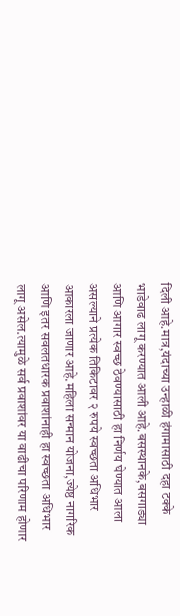दिली आहे.मात्र,यंदाच्या उन्हाळी हंगामासाठी दहा टक्के भाडेवाढ लागू करण्यात आली आहे.बसस्थानके,बसगाड्या आणि आगार स्वच्छ ठेवण्यासाठी हा निर्णय घेण्यात आला असल्याने प्रत्येक तिकिटावर २ रुपये स्वच्छता अधिभार आकारला जाणार आहे.महिला सन्मान योजना,ज्येष्ठ नागरिक आणि इतर सवलतधारक प्रवाशांनाही हा स्वच्छता अधिभार लागू असेल.त्यामुळे सर्व प्रवाशांवर या वाढीचा परिणाम होणार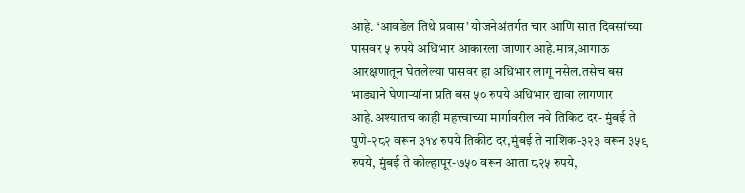आहे. ‘आवडेल तिथे प्रवास’ योजनेअंतर्गत चार आणि सात दिवसांच्या पासवर ५ रुपये अधिभार आकारला जाणार आहे.मात्र,आगाऊ आरक्षणातून घेतलेल्या पासवर हा अधिभार लागू नसेल.तसेच बस भाड्याने घेणाऱ्यांना प्रति बस ५० रुपये अधिभार द्यावा लागणार आहे.अश्यातच काही महत्त्वाच्या मार्गावरील नवे तिकिट दर- मुंबई ते पुणे-२८२ वरून ३१४ रुपये तिकीट दर,मुंबई ते नाशिक-३२३ वरून ३५९ रुपये, मुंबई ते कोल्हापूर-७५० वरून आता ८२५ रुपये,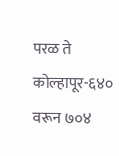परळ ते कोल्हापूर-६४० वरून ७०४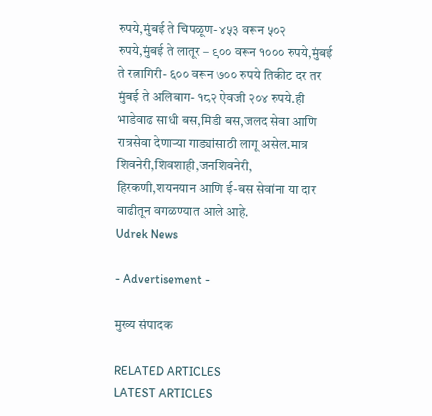रुपये,मुंबई ते चिपळूण- ४५३ वरून ५०२ रुपये,मुंबई ते लातूर – ९०० वरून १००० रुपये,मुंबई ते रत्नागिरी- ६०० वरून ७०० रुपये तिकीट दर तर मुंबई ते अलिबाग- १८२ ऐवजी २०४ रुपये.ही भाडेवाढ साधी बस,मिडी बस,जलद सेवा आणि रात्रसेवा देणाऱ्या गाड्यांसाठी लागू असेल.मात्र शिवनेरी,शिवशाही,जनशिवनेरी, हिरकणी,शयनयान आणि ई-बस सेवांना या दार वाढीतून वगळण्यात आले आहे.
Udrek News

- Advertisement -

मुख्य संपादक

RELATED ARTICLES
LATEST ARTICLES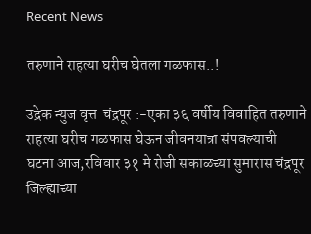Recent News

तरुणाने राहत्या घरीच घेतला गळफास..!

उद्रेक न्युज वृत्त  चंद्रपूर :-एका ३६ वर्षीय विवाहित तरुणाने राहत्या घरीच गळफास घेऊन जीवनयात्रा संपवल्याची घटना आज,रविवार ३१ मे रोजी सकाळच्या सुमारास चंद्रपूर जिल्ह्याच्या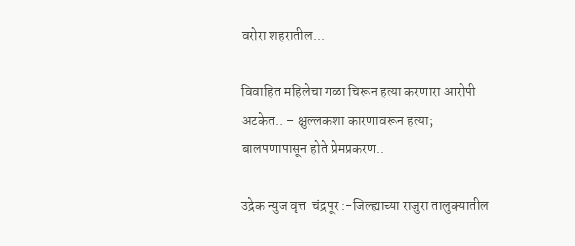वरोरा शहरातील...

विवाहित महिलेचा गळा चिरून हत्या करणारा आरोपी अटकेत.. – क्षुल्लकशा कारणावरून हत्या; बालपणापासून होते प्रेमप्रकरण..

उद्रेक न्युज वृत्त  चंद्रपूर :-जिल्ह्याच्या राजुरा तालुक्यातील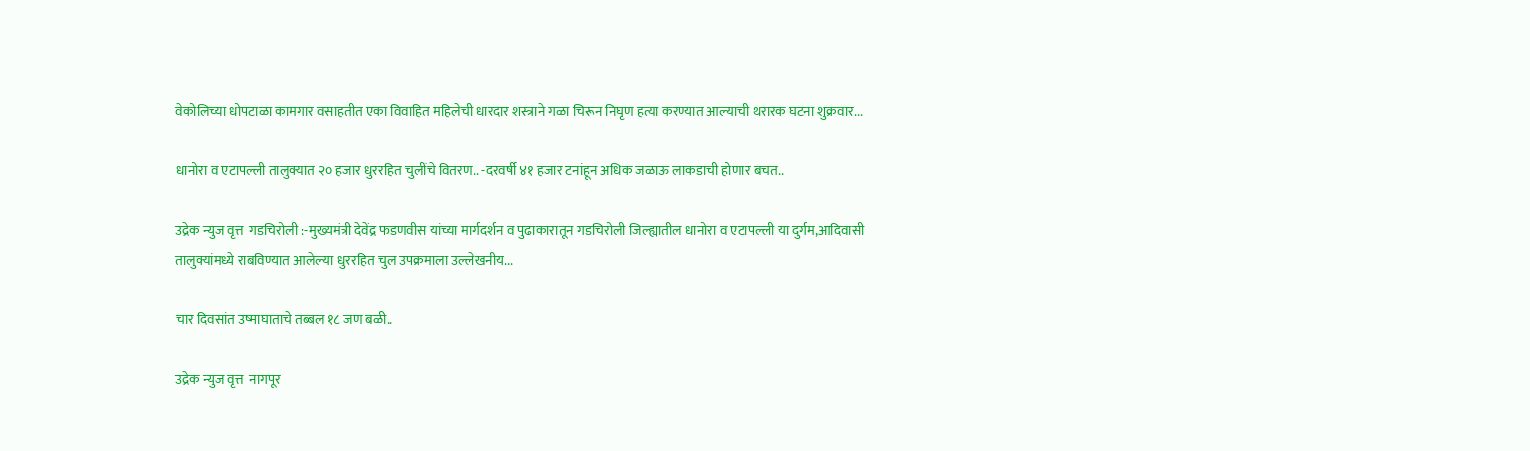वेकोलिच्या धोपटाळा कामगार वसाहतीत एका विवाहित महिलेची धारदार शस्त्राने गळा चिरून निघृण हत्या करण्यात आल्याची थरारक घटना शुक्रवार...

धानोरा व एटापल्ली तालुक्यात २० हजार धुररहित चुलींचे वितरण.. -दरवर्षी ४१ हजार टनांहून अधिक जळाऊ लाकडाची होणार बचत..

उद्रेक न्युज वृत्त  गडचिरोली :-मुख्यमंत्री देवेंद्र फडणवीस यांच्या मार्गदर्शन व पुढाकारातून गडचिरोली जिल्ह्यातील धानोरा व एटापल्ली या दुर्गम,आदिवासी तालुक्यांमध्ये राबविण्यात आलेल्या धुररहित चुल उपक्रमाला उल्लेखनीय...

चार दिवसांत उष्माघाताचे तब्बल १८ जण बळी..

उद्रेक न्युज वृत्त  नागपूर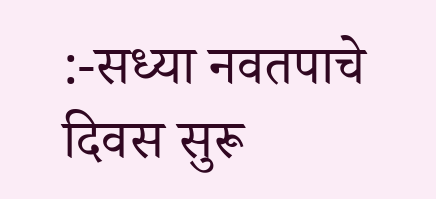:-सध्या नवतपाचे दिवस सुरू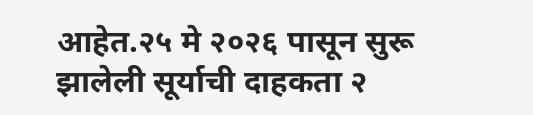आहेत.२५ मे २०२६ पासून सुरू झालेली सूर्याची दाहकता २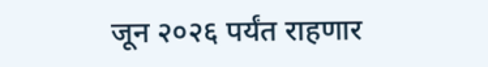जून २०२६ पर्यंत राहणार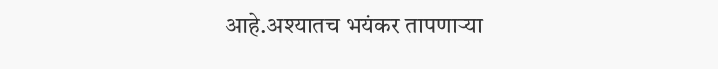आहे.अश्यातच भयंकर तापणाऱ्या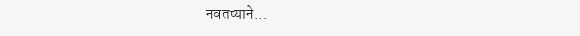नवतप्याने...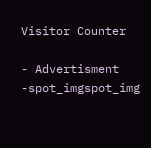Visitor Counter

- Advertisment -spot_imgspot_img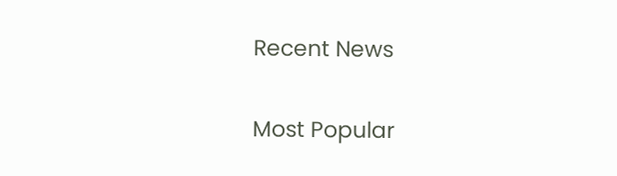Recent News

Most Popular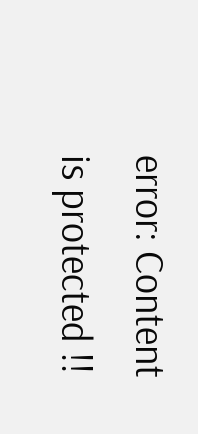error: Content is protected !!